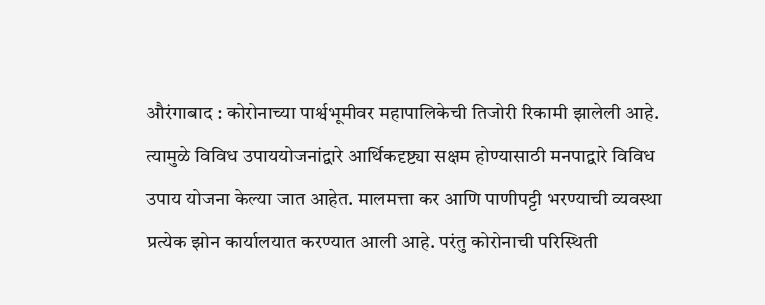औरंगाबाद : कोरोनाच्या पार्श्वभूमीवर महापालिकेची तिजोरी रिकामी झालेली आहे. त्यामुळे विविध उपाययोजनांद्वारे आर्थिकदृष्ट्या सक्षम होण्यासाठी मनपाद्वारे विविध उपाय योजना केल्या जात आहेत. मालमत्ता कर आणि पाणीपट्टी भरण्याची व्यवस्था प्रत्येक झोन कार्यालयात करण्यात आली आहे. परंतु कोरोनाची परिस्थिती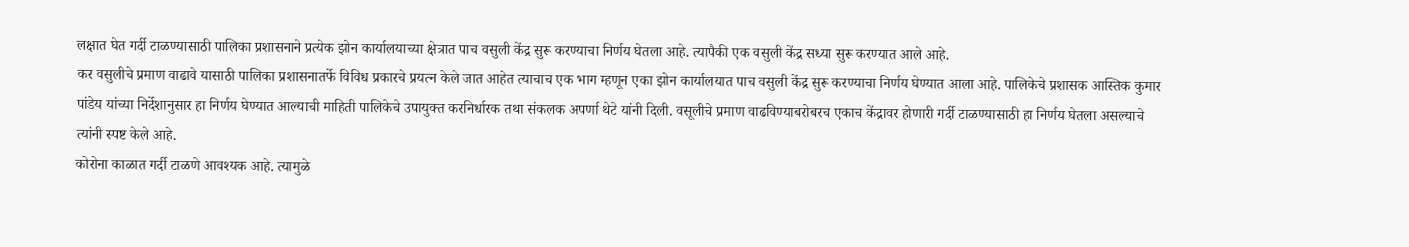लक्षात घेत गर्दी टाळण्यासाठी पालिका प्रशासनाने प्रत्येक झोन कार्यालयाच्या क्षेत्रात पाच वसुली केंद्र सुरू करण्याचा निर्णय घेतला आहे. त्यापैकी एक वसुली केंद्र सध्या सुरू करण्यात आले आहे.
कर वसुलीचे प्रमाण वाढावे यासाठी पालिका प्रशासनातर्फे विविध प्रकारचे प्रयत्न केले जात आहेत त्याचाच एक भाग म्हणून एका झोन कार्यालयात पाच वसुली केंद्र सुरू करण्याचा निर्णय घेण्यात आला आहे. पालिकेचे प्रशासक आस्तिक कुमार पांडेय यांच्या निर्देशानुसार हा निर्णय घेण्यात आल्याची माहिती पालिकेचे उपायुक्त करनिर्धारक तथा संकलक अपर्णा थेटे यांनी दिली. वसूलीचे प्रमाण वाढविण्याबरोबरच एकाच केंद्रावर होणारी गर्दी टाळण्यासाठी हा निर्णय घेतला असल्याचे त्यांनी स्पष्ट केले आहे.
कोरोना काळात गर्दी टाळणे आवश्यक आहे. त्यामुळे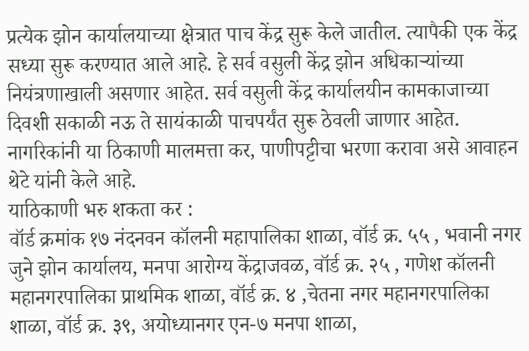प्रत्येक झोन कार्यालयाच्या क्षेत्रात पाच केंद्र सुरू केले जातील. त्यापैकी एक केंद्र सध्या सुरू करण्यात आले आहे. हे सर्व वसुली केंद्र झोन अधिकाऱ्यांच्या नियंत्रणाखाली असणार आहेत. सर्व वसुली केंद्र कार्यालयीन कामकाजाच्या दिवशी सकाळी नऊ ते सायंकाळी पाचपर्यंत सुरू ठेवली जाणार आहेत. नागरिकांनी या ठिकाणी मालमत्ता कर, पाणीपट्टीचा भरणा करावा असे आवाहन थेटे यांनी केले आहे.
याठिकाणी भरु शकता कर :
वॉर्ड क्रमांक १७ नंदनवन कॉलनी महापालिका शाळा, वॉर्ड क्र. ५५ , भवानी नगर जुने झोन कार्यालय, मनपा आरोग्य केंद्राजवळ, वॉर्ड क्र. २५ , गणेश कॉलनी महानगरपालिका प्राथमिक शाळा, वॉर्ड क्र. ४ ,चेतना नगर महानगरपालिका शाळा, वॉर्ड क्र. ३९, अयोध्यानगर एन-७ मनपा शाळा,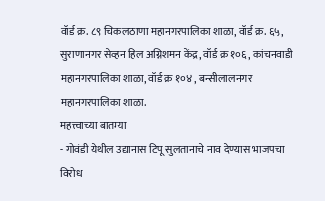वॉर्ड क्र. ८९ चिकलठाणा महानगरपालिका शाळा, वॉर्ड क्र. ६५, सुराणानगर सेव्हन हिल अग्निशमन केंद्र, वॉर्ड क्र १०६, कांचनवाडी
महानगरपालिका शाळा, वॉर्ड क्र १०४ , बन्सीलालनगर महानगरपालिका शाळा.
महत्त्वाच्या बातम्या
- गोवंडी येथील उद्यानास टिपू सुलतानाचे नाव देण्यास भाजपचा विरोध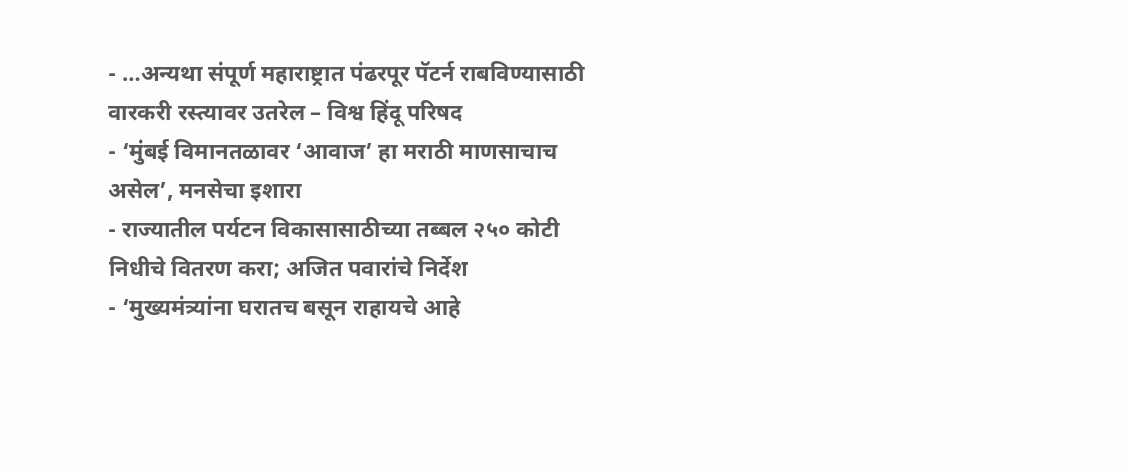- …अन्यथा संपूर्ण महाराष्ट्रात पंढरपूर पॅटर्न राबविण्यासाठी वारकरी रस्त्यावर उतरेल – विश्व हिंदू परिषद
- ‘मुंबई विमानतळावर ‘आवाज’ हा मराठी माणसाचाच असेल’, मनसेचा इशारा
- राज्यातील पर्यटन विकासासाठीच्या तब्बल २५० कोटी निधीचे वितरण करा; अजित पवारांचे निर्देश
- ‘मुख्यमंत्र्यांना घरातच बसून राहायचे आहे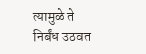त्यामुळे ते निर्बंध उठवत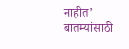नाहीत’
बातम्यांसाठी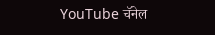YouTube चॅनेल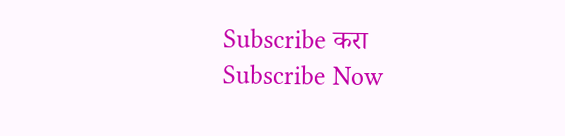Subscribe करा
Subscribe Now